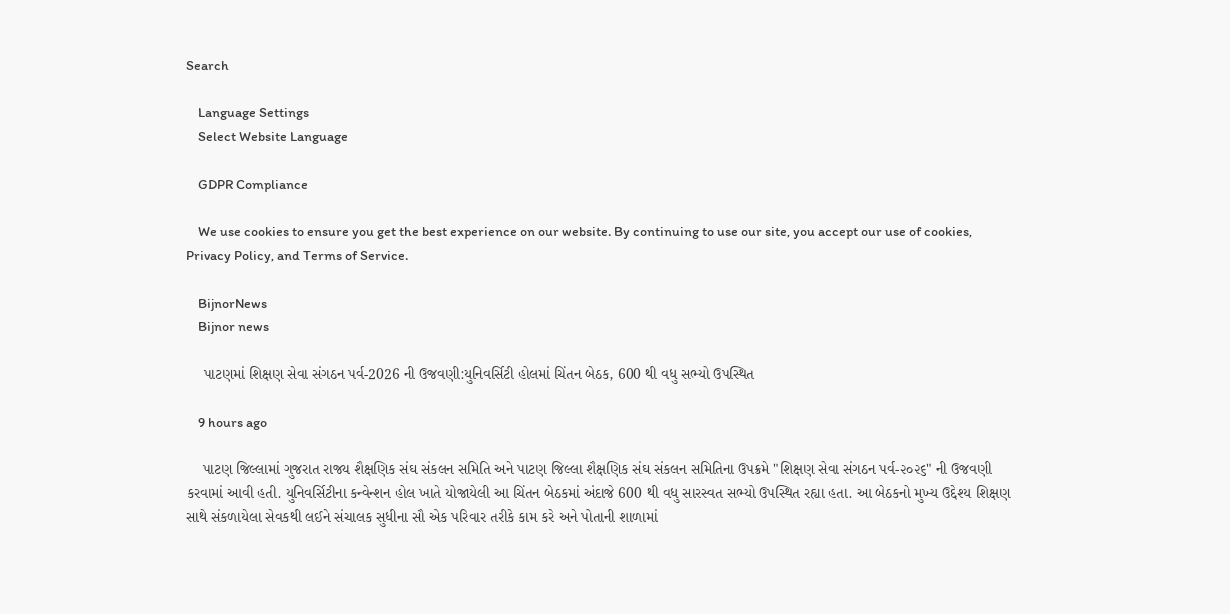Search

    Language Settings
    Select Website Language

    GDPR Compliance

    We use cookies to ensure you get the best experience on our website. By continuing to use our site, you accept our use of cookies, Privacy Policy, and Terms of Service.

    BijnorNews
    Bijnor news

    પાટણમાં શિક્ષણ સેવા સંગઠન પર્વ-2026 ની ઉજવણી:યુનિવર્સિટી હોલમાં ચિંતન બેઠક, 600 થી વધુ સભ્યો ઉપસ્થિત

    9 hours ago

    પાટણ જિલ્લામાં ગુજરાત રાજ્ય શૈક્ષણિક સંઘ સંકલન સમિતિ અને પાટણ જિલ્લા શૈક્ષણિક સંઘ સંકલન સમિતિના ઉપક્રમે "શિક્ષણ સેવા સંગઠન પર્વ-૨૦૨૬" ની ઉજવણી કરવામાં આવી હતી. યુનિવર્સિટીના કન્વેન્શન હોલ ખાતે યોજાયેલી આ ચિંતન બેઠકમાં અંદાજે 600 થી વધુ સારસ્વત સભ્યો ઉપસ્થિત રહ્યા હતા. આ બેઠકનો મુખ્ય ઉદ્દેશ્ય શિક્ષણ સાથે સંકળાયેલા સેવકથી લઈને સંચાલક સુધીના સૌ એક પરિવાર તરીકે કામ કરે અને પોતાની શાળામાં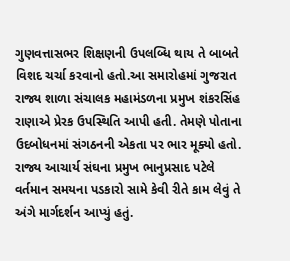ગુણવત્તાસભર શિક્ષણની ઉપલબ્ધિ થાય તે બાબતે વિશદ ચર્ચા કરવાનો હતો.આ સમારોહમાં ગુજરાત રાજ્ય શાળા સંચાલક મહામંડળના પ્રમુખ શંકરસિંહ રાણાએ પ્રેરક ઉપસ્થિતિ આપી હતી. તેમણે પોતાના ઉદબોધનમાં સંગઠનની એકતા પર ભાર મૂક્યો હતો. રાજ્ય આચાર્ય સંઘના પ્રમુખ ભાનુપ્રસાદ પટેલે વર્તમાન સમયના પડકારો સામે કેવી રીતે કામ લેવું તે અંગે માર્ગદર્શન આપ્યું હતું.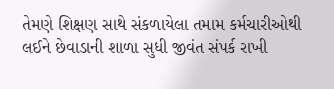તેમણે શિક્ષણ સાથે સંકળાયેલા તમામ કર્મચારીઓથી લઈને છેવાડાની શાળા સુધી જીવંત સંપર્ક રાખી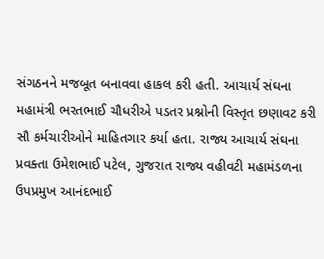સંગઠનને મજબૂત બનાવવા હાકલ કરી હતી. આચાર્ય સંઘના મહામંત્રી ભરતભાઈ ચૌધરીએ પડતર પ્રશ્નોની વિસ્તૃત છણાવટ કરી સૌ કર્મચારીઓને માહિતગાર કર્યા હતા. રાજ્ય આચાર્ય સંઘના પ્રવક્તા ઉમેશભાઈ પટેલ, ગુજરાત રાજ્ય વહીવટી મહામંડળના ઉપપ્રમુખ આનંદભાઈ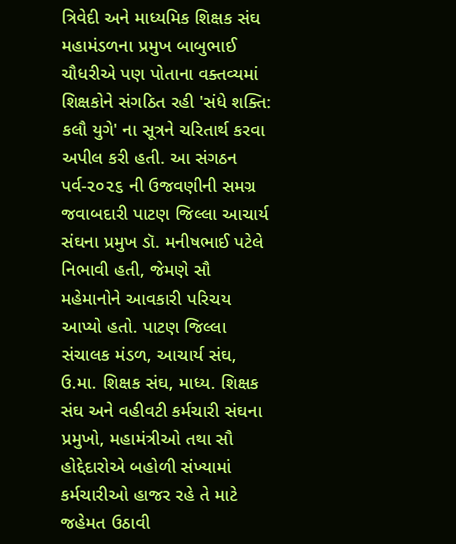ત્રિવેદી અને માધ્યમિક શિક્ષક સંઘ મહામંડળના પ્રમુખ બાબુભાઈ ચૌધરીએ પણ પોતાના વક્તવ્યમાં શિક્ષકોને સંગઠિત રહી 'સંધે શક્તિ: કલૌ યુગે' ના સૂત્રને ચરિતાર્થ કરવા અપીલ કરી હતી. આ સંગઠન પર્વ-૨૦૨૬ ની ઉજવણીની સમગ્ર જવાબદારી પાટણ જિલ્લા આચાર્ય સંઘના પ્રમુખ ડૉ. મનીષભાઈ પટેલે નિભાવી હતી, જેમણે સૌ મહેમાનોને આવકારી પરિચય આપ્યો હતો. પાટણ જિલ્લા સંચાલક મંડળ, આચાર્ય સંઘ, ઉ.મા. શિક્ષક સંઘ, માધ્ય. શિક્ષક સંઘ અને વહીવટી કર્મચારી સંઘના પ્રમુખો, મહામંત્રીઓ તથા સૌ હોદ્દેદારોએ બહોળી સંખ્યામાં કર્મચારીઓ હાજર રહે તે માટે જહેમત ઉઠાવી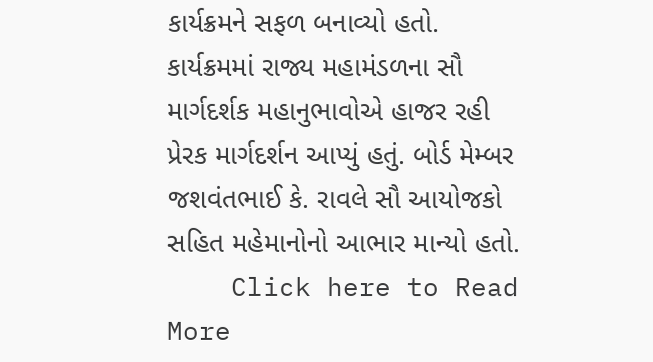કાર્યક્રમને સફળ બનાવ્યો હતો. કાર્યક્રમમાં રાજ્ય મહામંડળના સૌ માર્ગદર્શક મહાનુભાવોએ હાજર રહી પ્રેરક માર્ગદર્શન આપ્યું હતું. બોર્ડ મેમ્બર જશવંતભાઈ કે. રાવલે સૌ આયોજકો સહિત મહેમાનોનો આભાર માન્યો હતો.
    Click here to Read More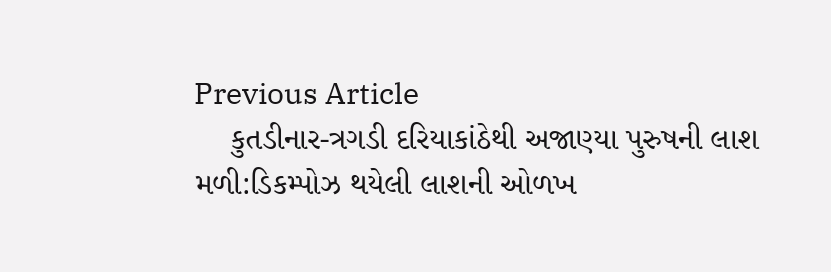Previous Article
    કુતડીનાર-ત્રગડી દરિયાકાંઠેથી અજાણ્યા પુરુષની લાશ મળી:ડિકમ્પોઝ થયેલી લાશની ઓળખ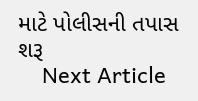માટે પોલીસની તપાસ શરૂ
    Next Article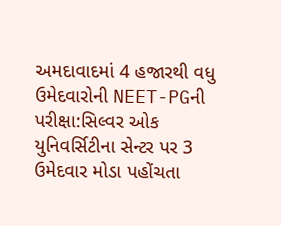અમદાવાદમાં 4 હજારથી વધુ ઉમેદવારોની NEET-PGની પરીક્ષા:સિલ્વર ઓક યુનિવર્સિટીના સેન્ટર પર 3 ઉમેદવાર મોડા પહોંચતા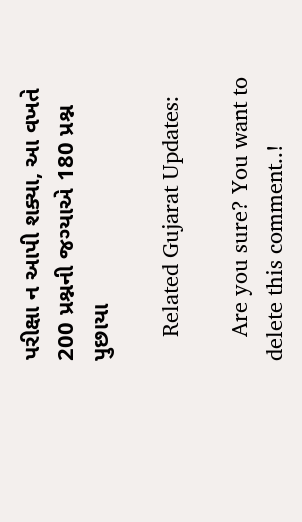પરીક્ષા ન આપી શક્યા, આ વખતે 200 પ્રશ્નની જગ્યાએ 180 પ્રશ્ન પુછાયા

    Related Gujarat Updates:

    Are you sure? You want to delete this comment..!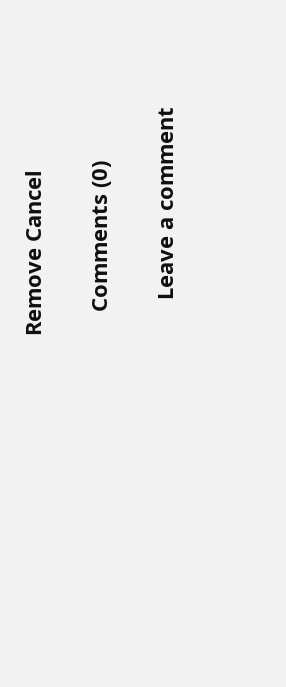Remove Cancel

    Comments (0)

      Leave a comment